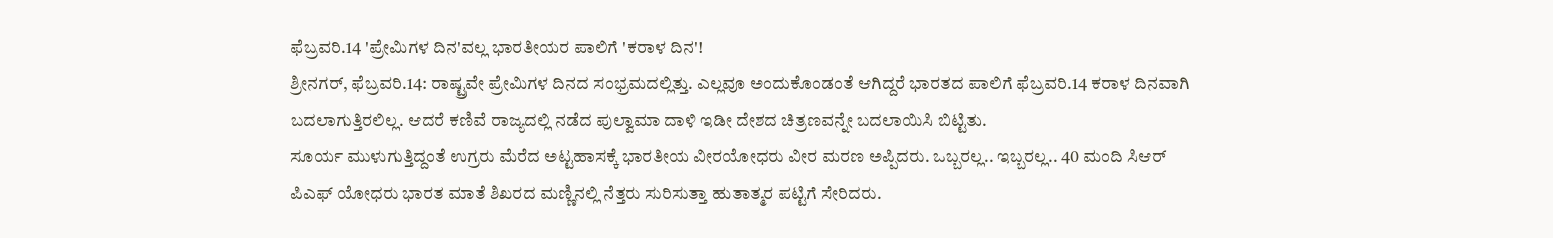ಫೆಬ್ರವರಿ.14 'ಪ್ರೇಮಿಗಳ ದಿನ'ವಲ್ಲ ಭಾರತೀಯರ ಪಾಲಿಗೆ 'ಕರಾಳ ದಿನ'!
ಶ್ರೀನಗರ್, ಫೆಬ್ರವರಿ.14: ರಾಷ್ಟ್ರವೇ ಪ್ರೇಮಿಗಳ ದಿನದ ಸಂಭ್ರಮದಲ್ಲಿತ್ತು. ಎಲ್ಲವೂ ಅಂದುಕೊಂಡಂತೆ ಆಗಿದ್ದರೆ ಭಾರತದ ಪಾಲಿಗೆ ಫೆಬ್ರವರಿ.14 ಕರಾಳ ದಿನವಾಗಿ ಬದಲಾಗುತ್ತಿರಲಿಲ್ಲ. ಆದರೆ ಕಣಿವೆ ರಾಜ್ಯದಲ್ಲಿ ನಡೆದ ಪುಲ್ವಾಮಾ ದಾಳಿ ಇಡೀ ದೇಶದ ಚಿತ್ರಣವನ್ನೇ ಬದಲಾಯಿಸಿ ಬಿಟ್ಟಿತು.
ಸೂರ್ಯ ಮುಳುಗುತ್ತಿದ್ದಂತೆ ಉಗ್ರರು ಮೆರೆದ ಅಟ್ಟಹಾಸಕ್ಕೆ ಭಾರತೀಯ ವೀರಯೋಧರು ವೀರ ಮರಣ ಅಪ್ಪಿದರು. ಒಬ್ಬರಲ್ಲ.. ಇಬ್ಬರಲ್ಲ.. 40 ಮಂದಿ ಸಿಆರ್ ಪಿಎಫ್ ಯೋಧರು ಭಾರತ ಮಾತೆ ಶಿಖರದ ಮಣ್ಣಿನಲ್ಲಿ ನೆತ್ತರು ಸುರಿಸುತ್ತಾ ಹುತಾತ್ಮರ ಪಟ್ಟಿಗೆ ಸೇರಿದರು.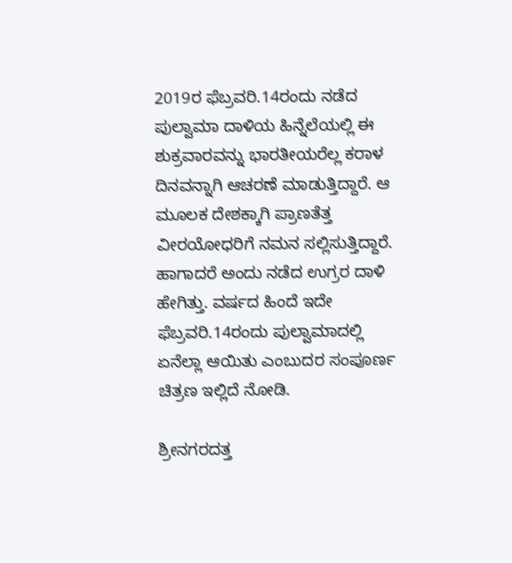2019ರ ಫೆಬ್ರವರಿ.14ರಂದು ನಡೆದ ಪುಲ್ವಾಮಾ ದಾಳಿಯ ಹಿನ್ನೆಲೆಯಲ್ಲಿ ಈ ಶುಕ್ರವಾರವನ್ನು ಭಾರತೀಯರೆಲ್ಲ ಕರಾಳ ದಿನವನ್ನಾಗಿ ಆಚರಣೆ ಮಾಡುತ್ತಿದ್ದಾರೆ. ಆ ಮೂಲಕ ದೇಶಕ್ಕಾಗಿ ಪ್ರಾಣತೆತ್ತ ವೀರಯೋಧರಿಗೆ ನಮನ ಸಲ್ಲಿಸುತ್ತಿದ್ದಾರೆ. ಹಾಗಾದರೆ ಅಂದು ನಡೆದ ಉಗ್ರರ ದಾಳಿ ಹೇಗಿತ್ತು. ವರ್ಷದ ಹಿಂದೆ ಇದೇ ಫೆಬ್ರವರಿ.14ರಂದು ಪುಲ್ವಾಮಾದಲ್ಲಿ ಏನೆಲ್ಲಾ ಆಯಿತು ಎಂಬುದರ ಸಂಪೂರ್ಣ ಚಿತ್ರಣ ಇಲ್ಲಿದೆ ನೋಡಿ.

ಶ್ರೀನಗರದತ್ತ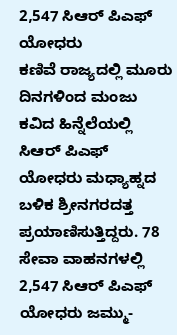2,547 ಸಿಆರ್ ಪಿಎಫ್ ಯೋಧರು
ಕಣಿವೆ ರಾಜ್ಯದಲ್ಲಿ ಮೂರು ದಿನಗಳಿಂದ ಮಂಜು ಕವಿದ ಹಿನ್ನೆಲೆಯಲ್ಲಿ ಸಿಆರ್ ಪಿಎಫ್ ಯೋಧರು ಮಧ್ಯಾಹ್ನದ ಬಳಿಕ ಶ್ರೀನಗರದತ್ತ ಪ್ರಯಾಣಿಸುತ್ತಿದ್ದರು. 78 ಸೇವಾ ವಾಹನಗಳಲ್ಲಿ 2,547 ಸಿಆರ್ ಪಿಎಫ್ ಯೋಧರು ಜಮ್ಮು-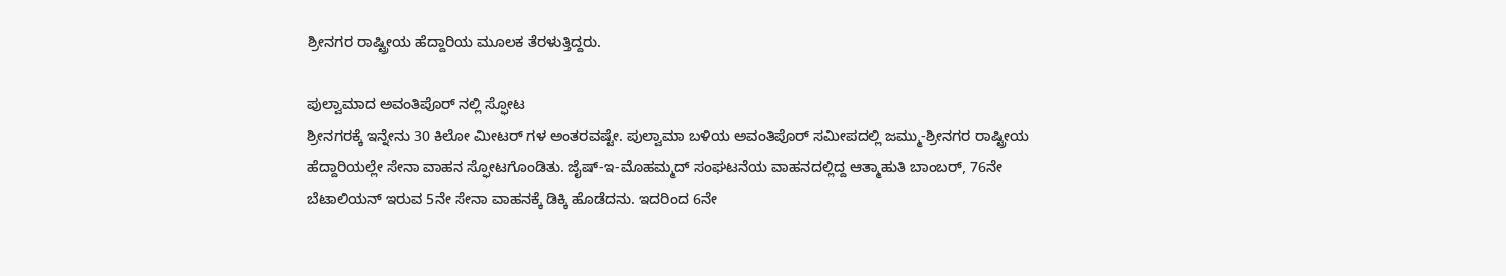ಶ್ರೀನಗರ ರಾಷ್ಟ್ರೀಯ ಹೆದ್ದಾರಿಯ ಮೂಲಕ ತೆರಳುತ್ತಿದ್ದರು.

ಪುಲ್ವಾಮಾದ ಅವಂತಿಪೊರ್ ನಲ್ಲಿ ಸ್ಫೋಟ
ಶ್ರೀನಗರಕ್ಕೆ ಇನ್ನೇನು 30 ಕಿಲೋ ಮೀಟರ್ ಗಳ ಅಂತರವಷ್ಟೇ. ಪುಲ್ವಾಮಾ ಬಳಿಯ ಅವಂತಿಪೊರ್ ಸಮೀಪದಲ್ಲಿ ಜಮ್ಮು-ಶ್ರೀನಗರ ರಾಷ್ಟ್ರೀಯ ಹೆದ್ದಾರಿಯಲ್ಲೇ ಸೇನಾ ವಾಹನ ಸ್ಫೋಟಗೊಂಡಿತು. ಜೈಷ್-ಇ-ಮೊಹಮ್ಮದ್ ಸಂಘಟನೆಯ ವಾಹನದಲ್ಲಿದ್ದ ಆತ್ಮಾಹುತಿ ಬಾಂಬರ್, 76ನೇ ಬೆಟಾಲಿಯನ್ ಇರುವ 5ನೇ ಸೇನಾ ವಾಹನಕ್ಕೆ ಡಿಕ್ಕಿ ಹೊಡೆದನು. ಇದರಿಂದ 6ನೇ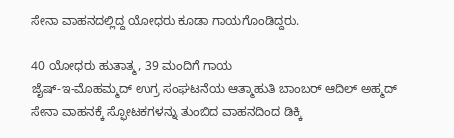ಸೇನಾ ವಾಹನದಲ್ಲಿದ್ದ ಯೋಧರು ಕೂಡಾ ಗಾಯಗೊಂಡಿದ್ದರು.

40 ಯೋಧರು ಹುತಾತ್ಮ, 39 ಮಂದಿಗೆ ಗಾಯ
ಜೈಷ್-ಇ-ಮೊಹಮ್ಮದ್ ಉಗ್ರ ಸಂಘಟನೆಯ ಆತ್ಮಾಹುತಿ ಬಾಂಬರ್ ಆದಿಲ್ ಅಹ್ಮದ್ ಸೇನಾ ವಾಹನಕ್ಕೆ ಸ್ಫೋಟಕಗಳನ್ನು ತುಂಬಿದ ವಾಹನದಿಂದ ಡಿಕ್ಕಿ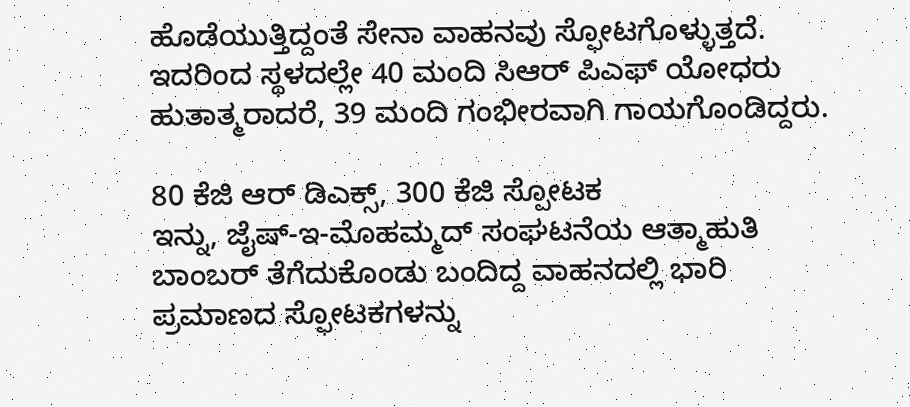ಹೊಡೆಯುತ್ತಿದ್ದಂತೆ ಸೇನಾ ವಾಹನವು ಸ್ಫೋಟಗೊಳ್ಳುತ್ತದೆ. ಇದರಿಂದ ಸ್ಥಳದಲ್ಲೇ 40 ಮಂದಿ ಸಿಆರ್ ಪಿಎಫ್ ಯೋಧರು ಹುತಾತ್ಮರಾದರೆ, 39 ಮಂದಿ ಗಂಭೀರವಾಗಿ ಗಾಯಗೊಂಡಿದ್ದರು.

80 ಕೆಜಿ ಆರ್ ಡಿಎಕ್ಸ್, 300 ಕೆಜಿ ಸ್ಪೋಟಕ
ಇನ್ನು, ಜೈಷ್-ಇ-ಮೊಹಮ್ಮದ್ ಸಂಘಟನೆಯ ಆತ್ಮಾಹುತಿ ಬಾಂಬರ್ ತೆಗೆದುಕೊಂಡು ಬಂದಿದ್ದ ವಾಹನದಲ್ಲಿ ಭಾರಿ ಪ್ರಮಾಣದ ಸ್ಫೋಟಕಗಳನ್ನು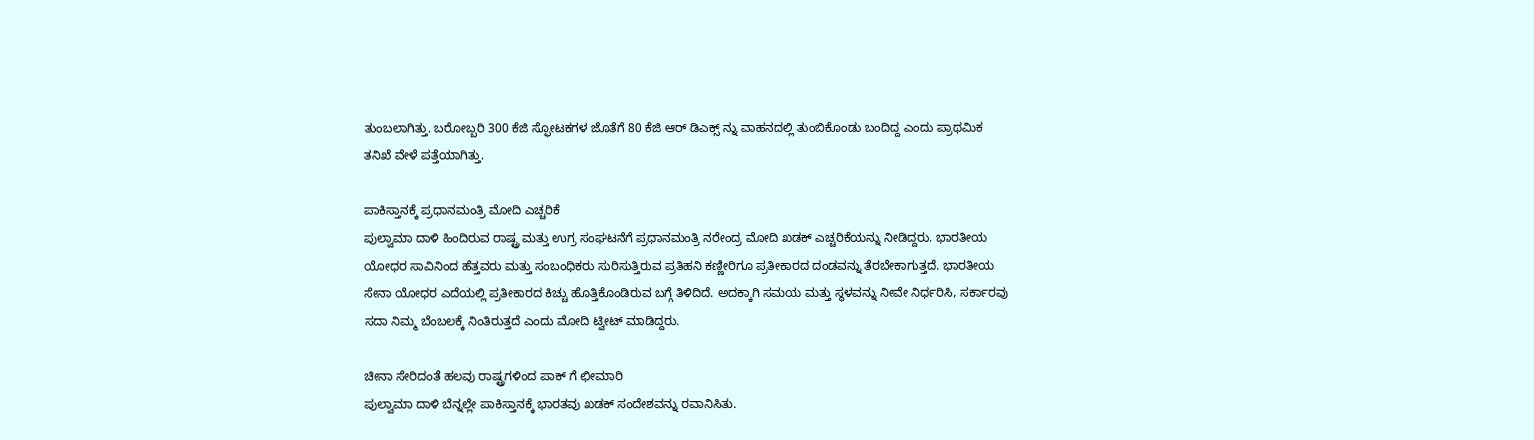ತುಂಬಲಾಗಿತ್ತು. ಬರೋಬ್ಬರಿ 300 ಕೆಜಿ ಸ್ಫೋಟಕಗಳ ಜೊತೆಗೆ 80 ಕೆಜಿ ಆರ್ ಡಿಎಕ್ಸ್ ನ್ನು ವಾಹನದಲ್ಲಿ ತುಂಬಿಕೊಂಡು ಬಂದಿದ್ದ ಎಂದು ಪ್ರಾಥಮಿಕ ತನಿಖೆ ವೇಳೆ ಪತ್ತೆಯಾಗಿತ್ತು.

ಪಾಕಿಸ್ತಾನಕ್ಕೆ ಪ್ರಧಾನಮಂತ್ರಿ ಮೋದಿ ಎಚ್ಚರಿಕೆ
ಪುಲ್ವಾಮಾ ದಾಳಿ ಹಿಂದಿರುವ ರಾಷ್ಟ್ರ ಮತ್ತು ಉಗ್ರ ಸಂಘಟನೆಗೆ ಪ್ರಧಾನಮಂತ್ರಿ ನರೇಂದ್ರ ಮೋದಿ ಖಡಕ್ ಎಚ್ಚರಿಕೆಯನ್ನು ನೀಡಿದ್ದರು. ಭಾರತೀಯ ಯೋಧರ ಸಾವಿನಿಂದ ಹೆತ್ತವರು ಮತ್ತು ಸಂಬಂಧಿಕರು ಸುರಿಸುತ್ತಿರುವ ಪ್ರತಿಹನಿ ಕಣ್ಣೀರಿಗೂ ಪ್ರತೀಕಾರದ ದಂಡವನ್ನು ತೆರಬೇಕಾಗುತ್ತದೆ. ಭಾರತೀಯ ಸೇನಾ ಯೋಧರ ಎದೆಯಲ್ಲಿ ಪ್ರತೀಕಾರದ ಕಿಚ್ಚು ಹೊತ್ತಿಕೊಂಡಿರುವ ಬಗ್ಗೆ ತಿಳಿದಿದೆ. ಅದಕ್ಕಾಗಿ ಸಮಯ ಮತ್ತು ಸ್ಥಳವನ್ನು ನೀವೇ ನಿರ್ಧರಿಸಿ, ಸರ್ಕಾರವು ಸದಾ ನಿಮ್ಮ ಬೆಂಬಲಕ್ಕೆ ನಿಂತಿರುತ್ತದೆ ಎಂದು ಮೋದಿ ಟ್ವೀಟ್ ಮಾಡಿದ್ದರು.

ಚೀನಾ ಸೇರಿದಂತೆ ಹಲವು ರಾಷ್ಟ್ರಗಳಿಂದ ಪಾಕ್ ಗೆ ಛೀಮಾರಿ
ಪುಲ್ವಾಮಾ ದಾಳಿ ಬೆನ್ನಲ್ಲೇ ಪಾಕಿಸ್ತಾನಕ್ಕೆ ಭಾರತವು ಖಡಕ್ ಸಂದೇಶವನ್ನು ರವಾನಿಸಿತು.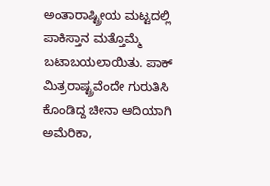ಅಂತಾರಾಷ್ಟ್ರೀಯ ಮಟ್ಟದಲ್ಲಿ ಪಾಕಿಸ್ತಾನ ಮತ್ತೊಮ್ಮೆ ಬಟಾಬಯಲಾಯಿತು. ಪಾಕ್ ಮಿತ್ರರಾಷ್ಟ್ರವೆಂದೇ ಗುರುತಿಸಿ ಕೊಂಡಿದ್ದ ಚೀನಾ ಆದಿಯಾಗಿ ಅಮೆರಿಕಾ,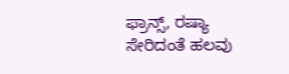ಫ್ರಾನ್ಸ್, ರಷ್ಯಾ ಸೇರಿದಂತೆ ಹಲವು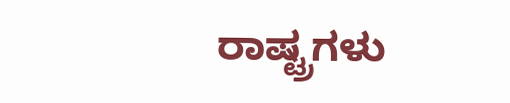ರಾಷ್ಟ್ರಗಳು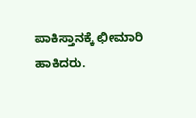ಪಾಕಿಸ್ತಾನಕ್ಕೆ ಛೀಮಾರಿ ಹಾಕಿದರು.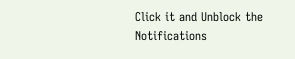Click it and Unblock the Notifications